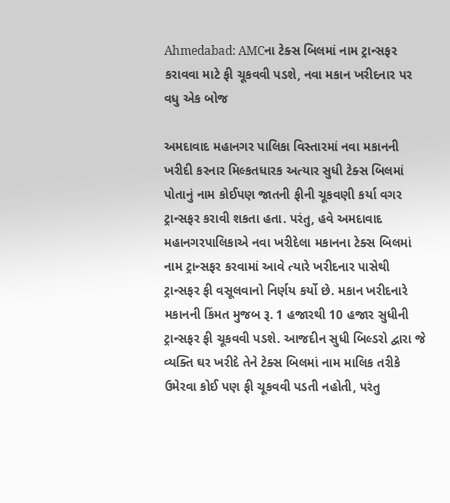Ahmedabad: AMCના ટેક્સ બિલમાં નામ ટ્રાન્સફર કરાવવા માટે ફી ચૂકવવી પડશે, નવા મકાન ખરીદનાર પર વધુ એક બોજ

અમદાવાદ મહાનગર પાલિકા વિસ્તારમાં નવા મકાનની ખરીદી કરનાર મિલ્કતધારક અત્યાર સુધી ટેક્સ બિલમાં પોતાનું નામ કોઈપણ જાતની ફીની ચૂકવણી કર્યા વગર ટ્રાન્સફર કરાવી શકતા હતા. પરંતુ, હવે અમદાવાદ મહાનગરપાલિકાએ નવા ખરીદેલા મકાનના ટેક્સ બિલમાં નામ ટ્રાન્સફર કરવામાં આવે ત્યારે ખરીદનાર પાસેથી ટ્રાન્સફર ફી વસૂલવાનો નિર્ણય કર્યો છે. મકાન ખરીદનારે મકાનની કિંમત મુજબ રૂ. 1 હજારથી 10 હજાર સુધીની ટ્રાન્સફર ફી ચૂકવવી પડશે. આજદીન સુધી બિલ્ડરો દ્વારા જે વ્યક્તિ ઘર ખરીદે તેને ટેક્સ બિલમાં નામ માલિક તરીકે ઉમેરવા કોઈ પણ ફી ચૂકવવી પડતી નહોતી, પરંતુ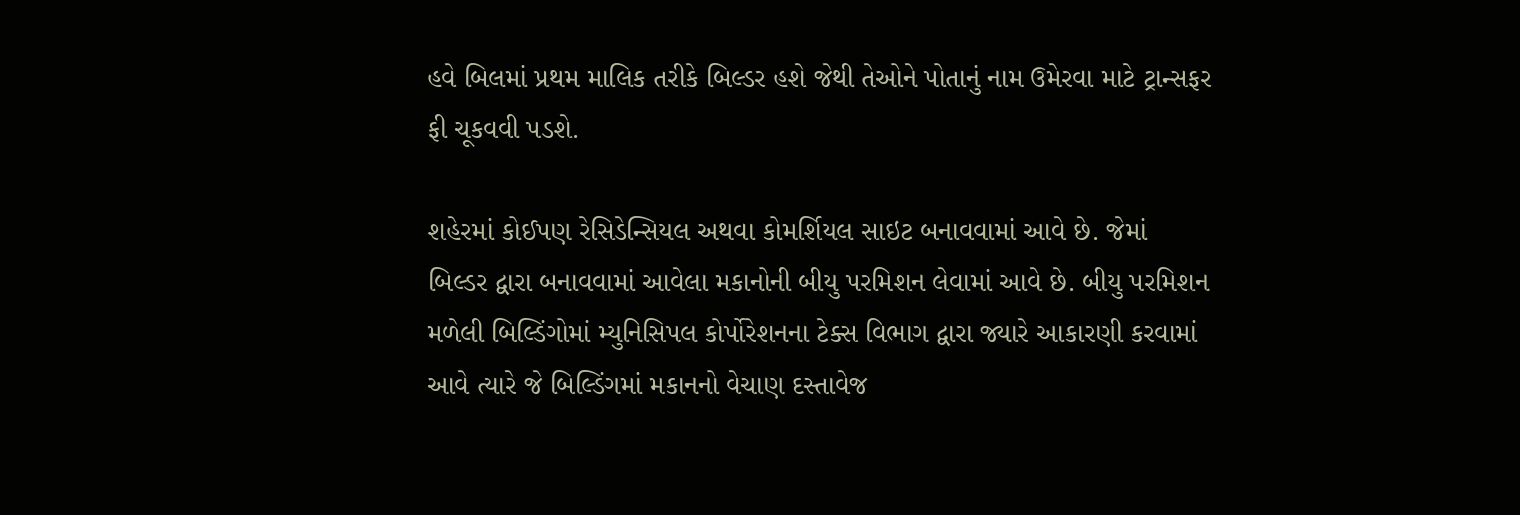હવે બિલમાં પ્રથમ માલિક તરીકે બિલ્ડર હશે જેથી તેઓને પોતાનું નામ ઉમેરવા માટે ટ્રાન્સફર ફી ચૂકવવી પડશે.

શહેરમાં કોઈપણ રેસિડેન્સિયલ અથવા કોમર્શિયલ સાઇટ બનાવવામાં આવે છે. જેમાં બિલ્ડર દ્વારા બનાવવામાં આવેલા મકાનોની બીયુ પરમિશન લેવામાં આવે છે. બીયુ પરમિશન મળેલી બિલ્ડિંગોમાં મ્યુનિસિપલ કોર્પોરેશનના ટેક્સ વિભાગ દ્વારા જ્યારે આકારણી કરવામાં આવે ત્યારે જે બિલ્ડિંગમાં મકાનનો વેચાણ દસ્તાવેજ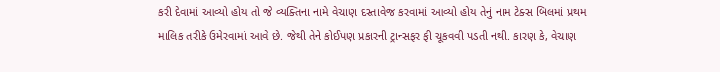કરી દેવામાં આવ્યો હોય તો જે વ્યક્તિના નામે વેચાણ દસ્તાવેજ કરવામાં આવ્યો હોય તેનું નામ ટેક્સ બિલમાં પ્રથમ માલિક તરીકે ઉમેરવામાં આવે છે. જેથી તેને કોઈપણ પ્રકારની ટ્રાન્સફર ફી ચૂકવવી પડતી નથી. કારણ કે, વેચાણ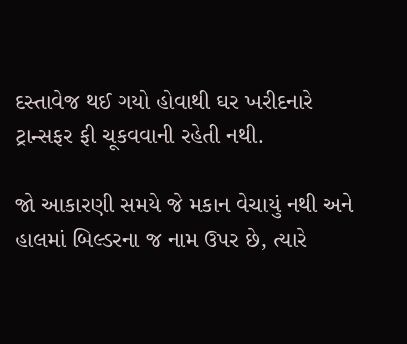દસ્તાવેજ થઈ ગયો હોવાથી ઘર ખરીદનારે ટ્રાન્સફર ફી ચૂકવવાની રહેતી નથી.

જો આકારણી સમયે જે મકાન વેચાયું નથી અને હાલમાં બિલ્ડરના જ નામ ઉપર છે, ત્યારે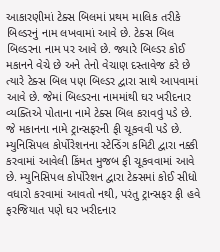આકારણીમાં ટેક્સ બિલમાં પ્રથમ માલિક તરીકે બિલ્ડરનું નામ લખવામાં આવે છે. ટેક્સ બિલ બિલ્ડરના નામ પર આવે છે. જ્યારે બિલ્ડર કોઈ મકાનને વેચે છે અને તેનો વેચાણ દસ્તાવેજ કરે છે ત્યારે ટેક્સ બિલ પણ બિલ્ડર દ્વારા સાથે આપવામાં આવે છે. જેમાં બિલ્ડરના નામમાંથી ઘર ખરીદનાર વ્યક્તિએ પોતાના નામે ટેક્સ બિલ કરાવવું પડે છે. જે મકાનના નામે ટ્રાન્સફરની ફી ચૂકવવી પડે છે. મ્યુનિસિપલ કોર્પોરેશનના સ્ટેન્ડિંગ કમિટી દ્વારા નક્કી કરવામાં આવેલી કિંમત મુજબ ફી ચૂકવવામાં આવે છે. મ્યુનિસિપલ કોર્પોરેશન દ્વારા ટેક્સમાં કોઈ સીધો વધારો કરવામાં આવતો નથી, પરંતુ ટ્રાન્સફર ફી હવે ફરજિયાત પણે ઘર ખરીદનાર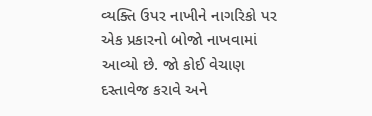વ્યક્તિ ઉપર નાખીને નાગરિકો પર એક પ્રકારનો બોજો નાખવામાં આવ્યો છે. જો કોઈ વેચાણ દસ્તાવેજ કરાવે અને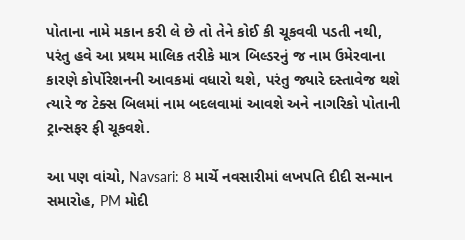પોતાના નામે મકાન કરી લે છે તો તેને કોઈ કી ચૂકવવી પડતી નથી, પરંતુ હવે આ પ્રથમ માલિક તરીકે માત્ર બિલ્ડરનું જ નામ ઉમેરવાના કારણે કોર્પોરેશનની આવકમાં વધારો થશે, પરંતુ જ્યારે દસ્તાવેજ થશે ત્યારે જ ટેક્સ બિલમાં નામ બદલવામાં આવશે અને નાગરિકો પોતાની ટ્રાન્સફર ફી ચૂકવશે.

આ પણ વાંચો, Navsari: 8 માર્ચે નવસારીમાં લખપતિ દીદી સન્માન સમારોહ, PM મોદી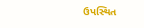ઉપસ્થિત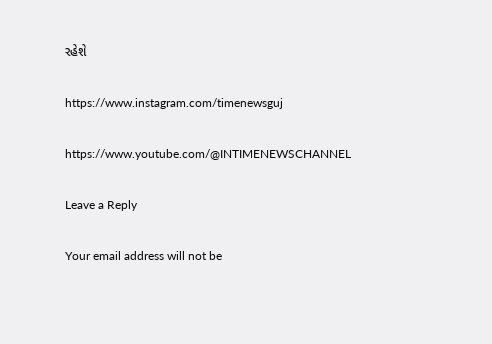રહેશે

https://www.instagram.com/timenewsguj

https://www.youtube.com/@INTIMENEWSCHANNEL

Leave a Reply

Your email address will not be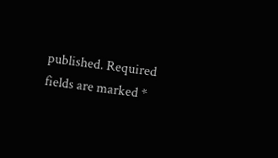published. Required fields are marked *